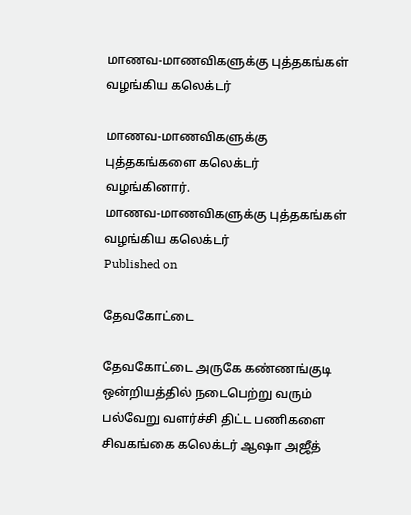மாணவ-மாணவிகளுக்கு புத்தகங்கள் வழங்கிய கலெக்டர்

மாணவ-மாணவிகளுக்கு புத்தகங்களை கலெக்டர் வழங்கினார்.
மாணவ-மாணவிகளுக்கு புத்தகங்கள் வழங்கிய கலெக்டர்
Published on

தேவகோட்டை

தேவகோட்டை அருகே கண்ணங்குடி ஒன்றியத்தில் நடைபெற்று வரும் பல்வேறு வளர்ச்சி திட்ட பணிகளை சிவகங்கை கலெக்டர் ஆஷா அஜீத்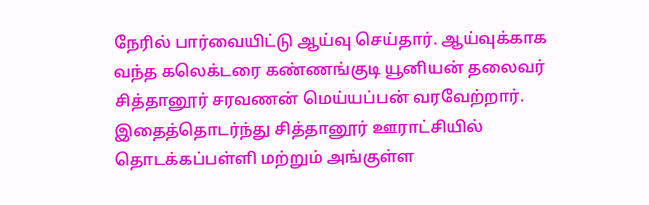நேரில் பார்வையிட்டு ஆய்வு செய்தார். ஆய்வுக்காக வந்த கலெக்டரை கண்ணங்குடி யூனியன் தலைவர் சித்தானூர் சரவணன் மெய்யப்பன் வரவேற்றார். இதைத்தொடர்ந்து சித்தானூர் ஊராட்சியில் தொடக்கப்பள்ளி மற்றும் அங்குள்ள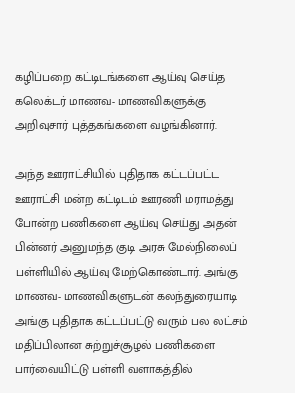கழிப்பறை கட்டிடங்களை ஆய்வு செய்த கலெக்டர் மாணவ- மாணவிகளுக்கு அறிவுசார் புத்தகங்களை வழங்கினார்.

அந்த ஊராட்சியில் புதிதாக கட்டப்பட்ட ஊராட்சி மன்ற கட்டிடம் ஊரணி மராமத்து போன்ற பணிகளை ஆய்வு செய்து அதன் பின்னர் அனுமந்த குடி அரசு மேல்நிலைப் பள்ளியில் ஆய்வு மேற்கொண்டார். அங்கு மாணவ- மாணவிகளுடன் கலந்துரையாடி அங்கு புதிதாக கட்டப்பட்டு வரும் பல லட்சம் மதிப்பிலான சுற்றுச்சூழல் பணிகளை பார்வையிட்டு பள்ளி வளாகத்தில்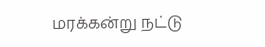மரக்கன்று நட்டு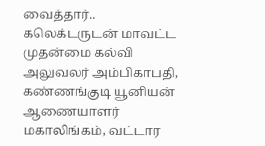வைத்தார்.. கலெக்டருடன் மாவட்ட முதன்மை கல்வி அலுவலர் அம்பிகாபதி, கண்ணங்குடி யூனியன் ஆணையாளர் மகாலிங்கம், வட்டார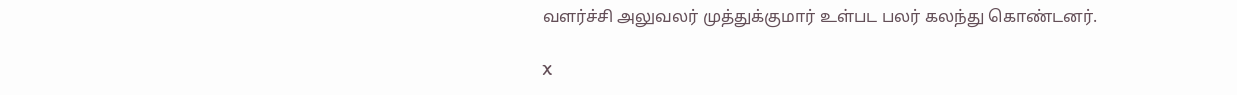வளர்ச்சி அலுவலர் முத்துக்குமார் உள்பட பலர் கலந்து கொண்டனர்.

X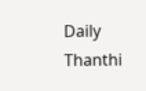Daily Thanthi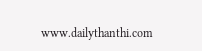www.dailythanthi.com